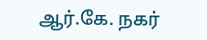ஆர்.கே. நகர்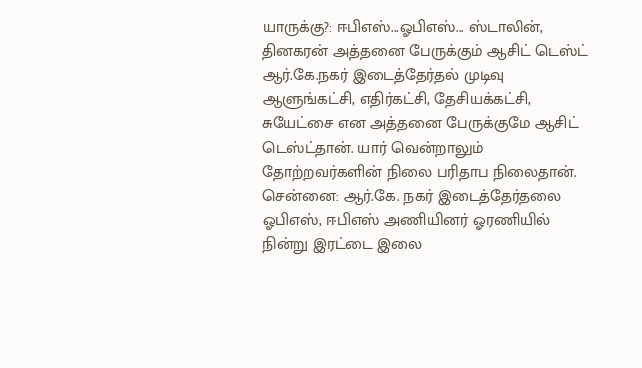யாருக்கு?: ஈபிஎஸ்...ஓபிஎஸ்... ஸ்டாலின், தினகரன் அத்தனை பேருக்கும் ஆசிட் டெஸ்ட்
ஆர்.கே.நகர் இடைத்தேர்தல் முடிவு ஆளுங்கட்சி, எதிர்கட்சி, தேசியக்கட்சி, சுயேட்சை என அத்தனை பேருக்குமே ஆசிட் டெஸ்ட்தான். யார் வென்றாலும் தோற்றவர்களின் நிலை பரிதாப நிலைதான்.
சென்னை: ஆர்.கே. நகர் இடைத்தேர்தலை ஓபிஎஸ், ஈபிஎஸ் அணியினர் ஓரணியில் நின்று இரட்டை இலை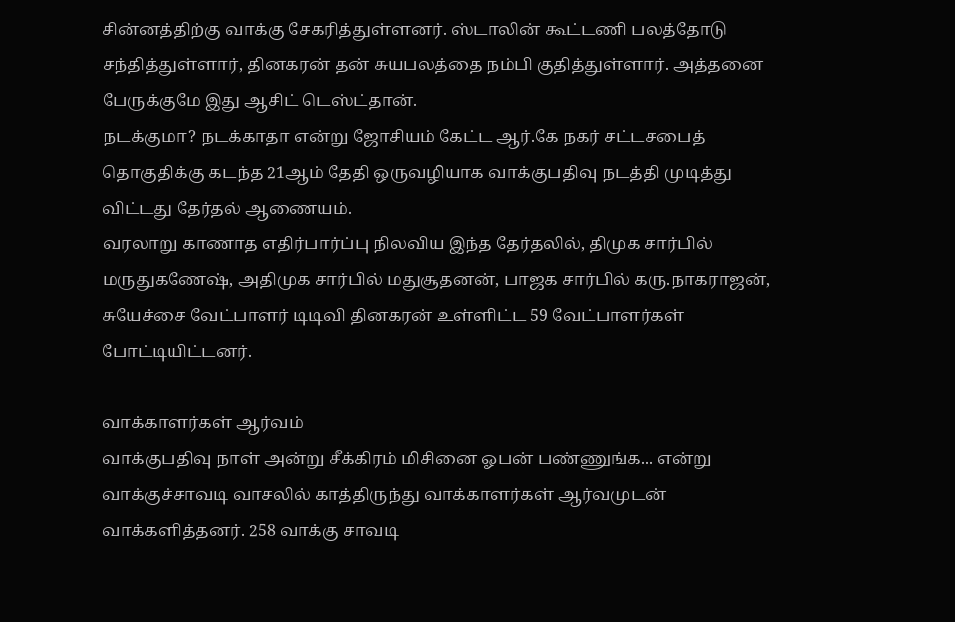சின்னத்திற்கு வாக்கு சேகரித்துள்ளனர். ஸ்டாலின் கூட்டணி பலத்தோடு சந்தித்துள்ளார், தினகரன் தன் சுயபலத்தை நம்பி குதித்துள்ளார். அத்தனை பேருக்குமே இது ஆசிட் டெஸ்ட்தான்.
நடக்குமா? நடக்காதா என்று ஜோசியம் கேட்ட ஆர்.கே நகர் சட்டசபைத் தொகுதிக்கு கடந்த 21ஆம் தேதி ஒருவழியாக வாக்குபதிவு நடத்தி முடித்து விட்டது தேர்தல் ஆணையம்.
வரலாறு காணாத எதிர்பார்ப்பு நிலவிய இந்த தேர்தலில், திமுக சார்பில் மருதுகணேஷ், அதிமுக சார்பில் மதுசூதனன், பாஜக சார்பில் கரு.நாகராஜன், சுயேச்சை வேட்பாளர் டிடிவி தினகரன் உள்ளிட்ட 59 வேட்பாளர்கள் போட்டியிட்டனர்.

வாக்காளர்கள் ஆர்வம்
வாக்குபதிவு நாள் அன்று சீக்கிரம் மிசினை ஓபன் பண்ணுங்க... என்று வாக்குச்சாவடி வாசலில் காத்திருந்து வாக்காளர்கள் ஆர்வமுடன் வாக்களித்தனர். 258 வாக்கு சாவடி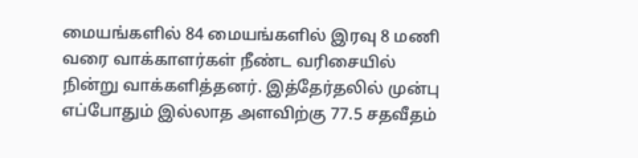மையங்களில் 84 மையங்களில் இரவு 8 மணி வரை வாக்காளர்கள் நீண்ட வரிசையில் நின்று வாக்களித்தனர். இத்தேர்தலில் முன்பு எப்போதும் இல்லாத அளவிற்கு 77.5 சதவீதம்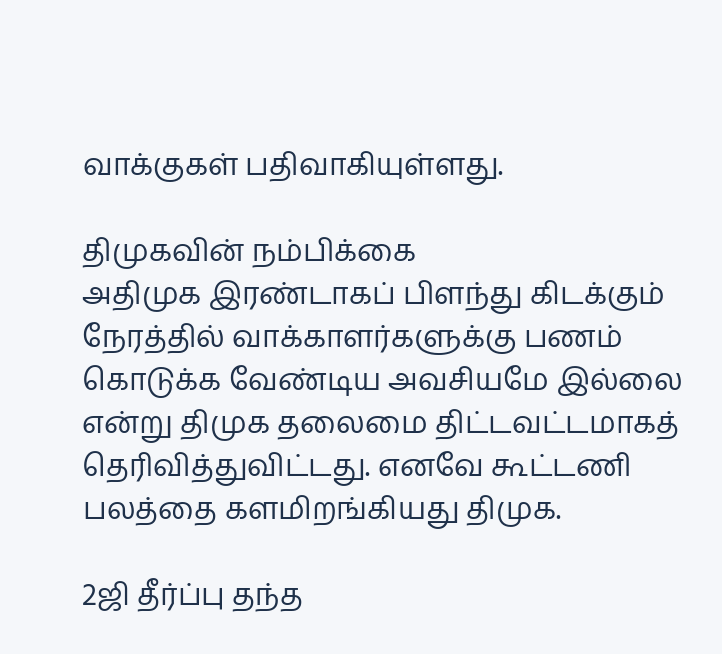வாக்குகள் பதிவாகியுள்ளது.

திமுகவின் நம்பிக்கை
அதிமுக இரண்டாகப் பிளந்து கிடக்கும் நேரத்தில் வாக்காளர்களுக்கு பணம் கொடுக்க வேண்டிய அவசியமே இல்லை என்று திமுக தலைமை திட்டவட்டமாகத் தெரிவித்துவிட்டது. எனவே கூட்டணி பலத்தை களமிறங்கியது திமுக.

2ஜி தீர்ப்பு தந்த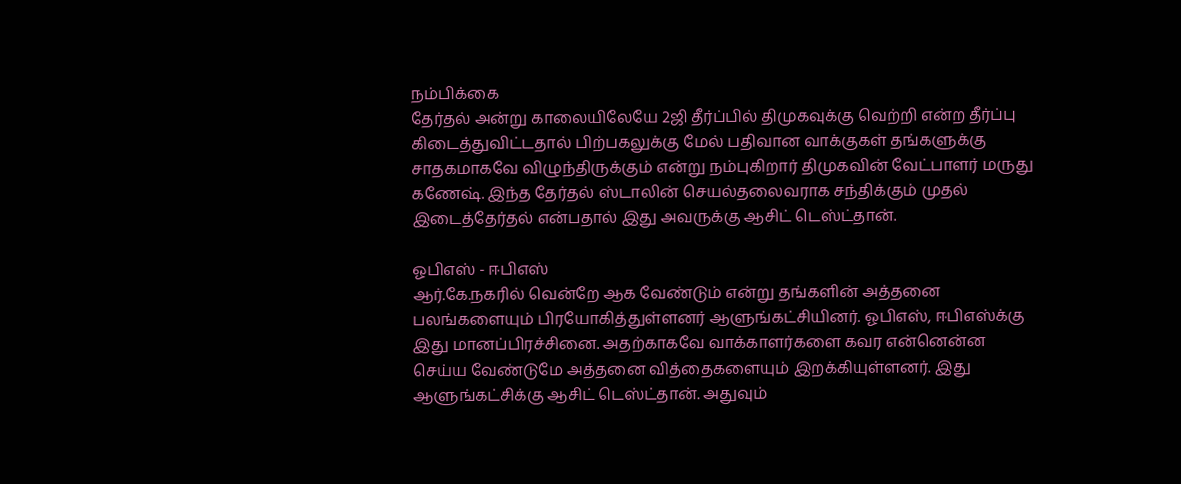நம்பிக்கை
தேர்தல் அன்று காலையிலேயே 2ஜி தீர்ப்பில் திமுகவுக்கு வெற்றி என்ற தீர்ப்பு கிடைத்துவிட்டதால் பிற்பகலுக்கு மேல் பதிவான வாக்குகள் தங்களுக்கு சாதகமாகவே விழுந்திருக்கும் என்று நம்புகிறார் திமுகவின் வேட்பாளர் மருது கணேஷ். இந்த தேர்தல் ஸ்டாலின் செயல்தலைவராக சந்திக்கும் முதல் இடைத்தேர்தல் என்பதால் இது அவருக்கு ஆசிட் டெஸ்ட்தான்.

ஓபிஎஸ் - ஈபிஎஸ்
ஆர்.கே.நகரில் வென்றே ஆக வேண்டும் என்று தங்களின் அத்தனை பலங்களையும் பிரயோகித்துள்ளனர் ஆளுங்கட்சியினர். ஓபிஎஸ், ஈபிஎஸ்க்கு இது மானப்பிரச்சினை. அதற்காகவே வாக்காளர்களை கவர என்னென்ன செய்ய வேண்டுமே அத்தனை வித்தைகளையும் இறக்கியுள்ளனர். இது ஆளுங்கட்சிக்கு ஆசிட் டெஸ்ட்தான். அதுவும்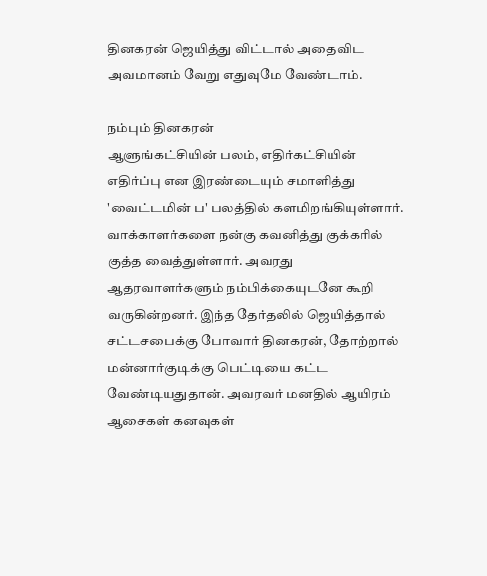தினகரன் ஜெயித்து விட்டால் அதைவிட அவமானம் வேறு எதுவுமே வேண்டாம்.

நம்பும் தினகரன்
ஆளுங்கட்சியின் பலம், எதிர்கட்சியின் எதிர்ப்பு என இரண்டையும் சமாளித்து 'வைட்டமின் ப' பலத்தில் களமிறங்கியுள்ளார். வாக்காளர்களை நன்கு கவனித்து குக்கரில் குத்த வைத்துள்ளார். அவரது ஆதரவாளர்களும் நம்பிக்கையுடனே கூறி வருகின்றனர். இந்த தேர்தலில் ஜெயித்தால் சட்டசபைக்கு போவார் தினகரன், தோற்றால் மன்னார்குடிக்கு பெட்டியை கட்ட வேண்டியதுதான். அவரவர் மனதில் ஆயிரம் ஆசைகள் கனவுகள்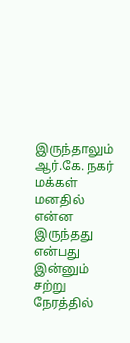இருந்தாலும் ஆர்.கே. நகர் மக்கள் மனதில் என்ன இருந்தது என்பது இன்னும் சற்று நேரத்தில்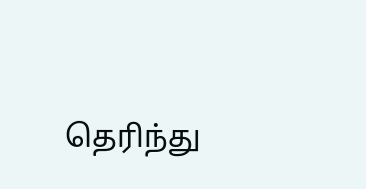தெரிந்து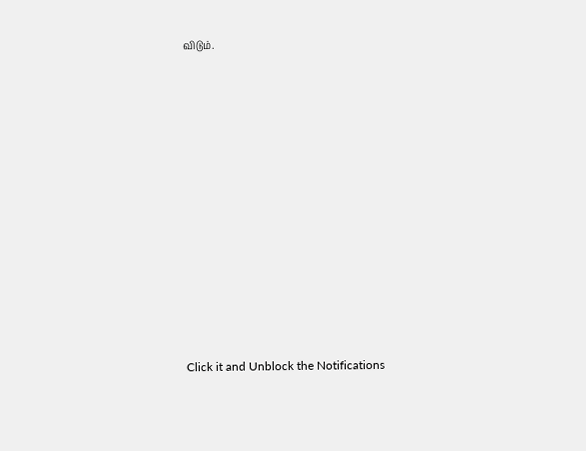விடும்.












Click it and Unblock the Notifications